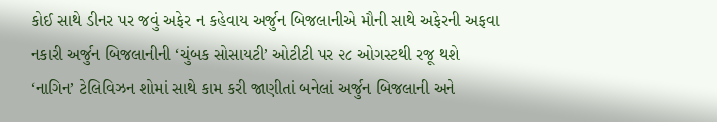કોઈ સાથે ડીનર પર જવું અફેર ન કહેવાય અર્જુન બિજલાનીએ મૌની સાથે અફેરની અફવા નકારી અર્જુન બિજલાનીની ‘ચુંબક સોસાયટી’ ઓટીટી પર ૨૮ ઓગસ્ટથી રજૂ થશે
‘નાગિન’ ટેલિવિઝન શોમાં સાથે કામ કરી જાણીતાં બનેલાં અર્જુન બિજલાની અને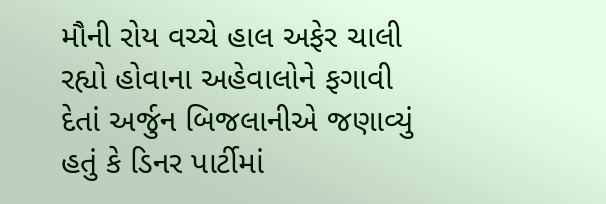મૌની રોય વચ્ચે હાલ અફેર ચાલી રહ્યો હોવાના અહેવાલોને ફગાવી દેતાં અર્જુન બિજલાનીએ જણાવ્યું હતું કે ડિનર પાર્ટીમાં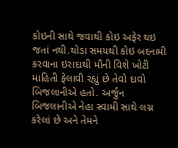કોઇની સાથે જવાથી કોઇ અફેર થઇ જતાં નથી.થોડા સમયથી કોઇ બદનામી કરવાના ઇરાદાથી મૌની વિશે ખોટી માહિતી ફેલાવી રહ્યું છે તેવો દાવો બિજલાનીએ હતો. અર્જુન બિજલાનીએ નેહા સ્વામી સાથે લગ્ન કરેલાં છે અને તેમને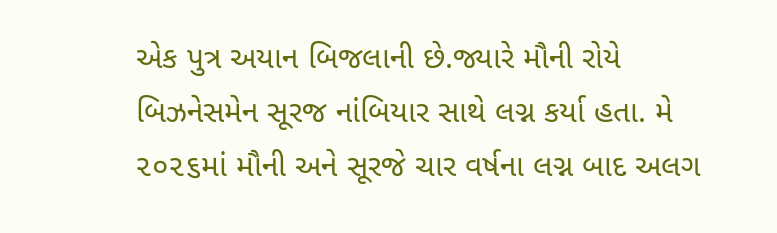એક પુત્ર અયાન બિજલાની છે.જ્યારે મૌની રોયે બિઝનેસમેન સૂરજ નાંબિયાર સાથે લગ્ન કર્યા હતા. મે ૨૦૨૬માં મૌની અને સૂરજે ચાર વર્ષના લગ્ન બાદ અલગ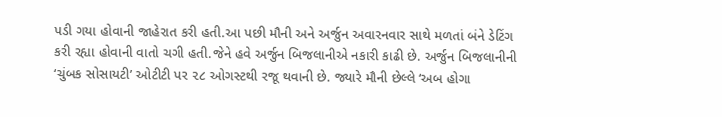પડી ગયા હોવાની જાહેરાત કરી હતી.આ પછી મૌની અને અર્જુન અવારનવાર સાથે મળતાં બંને ડેટિંગ કરી રહ્યા હોવાની વાતો ચગી હતી.જેને હવે અર્જુન બિજલાનીએ નકારી કાઢી છે. અર્જુન બિજલાનીની ‘ચુંબક સોસાયટી’ ઓટીટી પર ૨૮ ઓગસ્ટથી રજૂ થવાની છે. જ્યારે મૌની છેલ્લે ‘અબ હોગા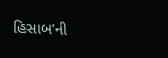હિસાબ’ની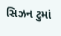સિઝન ટુમાં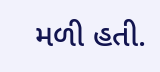મળી હતી.